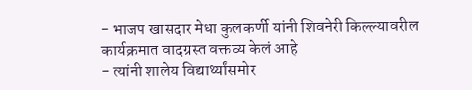- भाजप खासदार मेधा कुलकर्णी यांनी शिवनेरी किल्ल्यावरील कार्यक्रमात वादग्रस्त वक्तव्य केलं आहे
- त्यांनी शालेय विद्यार्थ्यांसमोर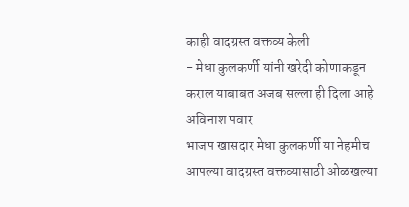काही वादग्रस्त वक्तव्य केली
- मेधा कुलकर्णी यांनी खरेदी कोणाकडून कराल याबाबत अजब सल्ला ही दिला आहे
अविनाश पवार
भाजप खासदार मेधा कुलकर्णी या नेहमीच आपल्या वादग्रस्त वक्तव्यासाठी ओळखल्या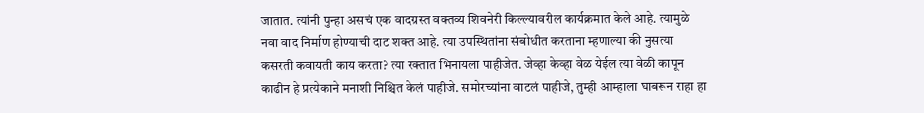जातात. त्यांनी पुन्हा असचं एक वादग्रस्त वक्तव्य शिवनेरी किल्ल्यावरील कार्यक्रमात केले आहे. त्यामुळे नवा वाद निर्माण होण्याची दाट शक्त आहे. त्या उपस्थितांना संबोधीत करताना म्हणाल्या की नुसत्या कसरती कवायती काय करता? त्या रक्तात भिनायला पाहीजेत. जेव्हा केव्हा वेळ येईल त्या वेळी कापून काढीन हे प्रत्येकाने मनाशी निश्चित केलं पाहीजे. समोरच्यांना वाटलं पाहीजे, तुम्ही आम्हाला घाबरून राहा हा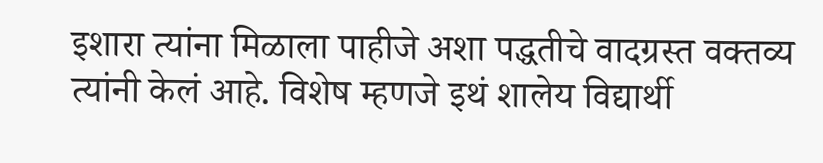इशारा त्यांना मिळाला पाहीजे अशा पद्धतीचे वादग्रस्त वक्तव्य त्यांनी केलं आहे. विशेष म्हणजे इथं शालेय विद्यार्थी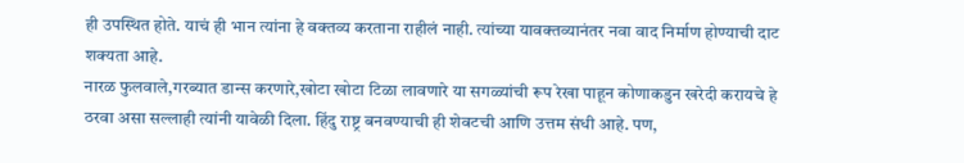ही उपस्थित होते. याचं ही भान त्यांना हे वक्तव्य करताना राहीलं नाही. त्यांच्या यावक्तव्यानंतर नवा वाद निर्माण होण्याची दाट शक्यता आहे.
नारळ फुलवाले,गरब्यात डान्स करणारे,खोटा खोटा टिळा लावणारे या सगळ्यांची रूप रेखा पाहून कोणाकडुन खरेदी करायचे हे ठरवा असा सल्लाही त्यांनी यावेळी दिला. हिंदु राष्ट्र बनवण्याची ही शेवटची आणि उत्तम संधी आहे. पण,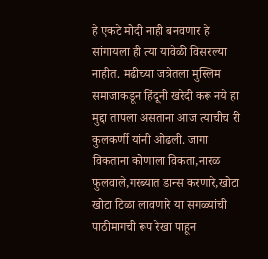हे एकटे मोदी नाही बनवणार हे सांगायला ही त्या यावेळी विसरल्या नाहीत. मढीच्या जत्रेतला मुस्लिम समाजाकडून हिंदूनी खरेदी करू नये हा मुद्दा तापला असताना आज त्याचीच री कुलकर्णी यांनी ओढली. जागा विकताना कोणाला विकता,नारळ फुलवाले,गरब्यात डान्स करणारे,खोटा खोटा टिळा लावणारे या सगळ्यांची पाठीमागची रूप रेखा पाहून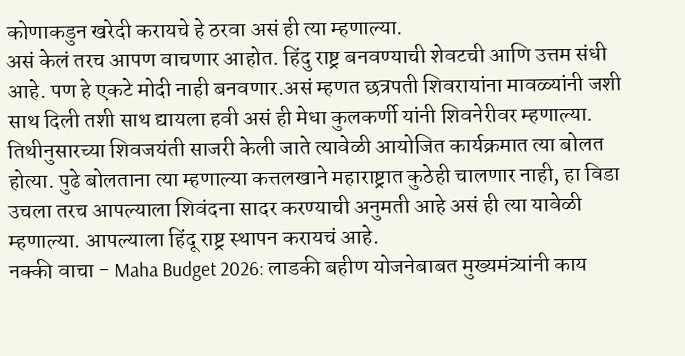कोणाकडुन खरेदी करायचे हे ठरवा असं ही त्या म्हणाल्या.
असं केलं तरच आपण वाचणार आहोत. हिंदु राष्ट्र बनवण्याची शेवटची आणि उत्तम संधी आहे. पण हे एकटे मोदी नाही बनवणार.असं म्हणत छत्रपती शिवरायांना मावळ्यांनी जशी साथ दिली तशी साथ द्यायला हवी असं ही मेधा कुलकर्णी यांनी शिवनेरीवर म्हणाल्या. तिथीनुसारच्या शिवजयंती साजरी केली जाते त्यावेळी आयोजित कार्यक्रमात त्या बोलत होत्या. पुढे बोलताना त्या म्हणाल्या कत्तलखाने महाराष्ट्रात कुठेही चालणार नाही, हा विडा उचला तरच आपल्याला शिवंदना सादर करण्याची अनुमती आहे असं ही त्या यावेळी म्हणाल्या. आपल्याला हिंदू राष्ट्र स्थापन करायचं आहे.
नक्की वाचा - Maha Budget 2026: लाडकी बहीण योजनेबाबत मुख्यमंत्र्यांनी काय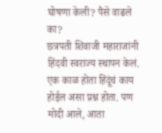घोषणा केली? पैसे वाढले का?
छत्रपती शिवाजी महाराजांनी हिंदवी स्वराज्य स्थापन केलं. एक काळ होता हिंदूंचं काय होईल असा प्रश्न होता. पण मोदी आले, आता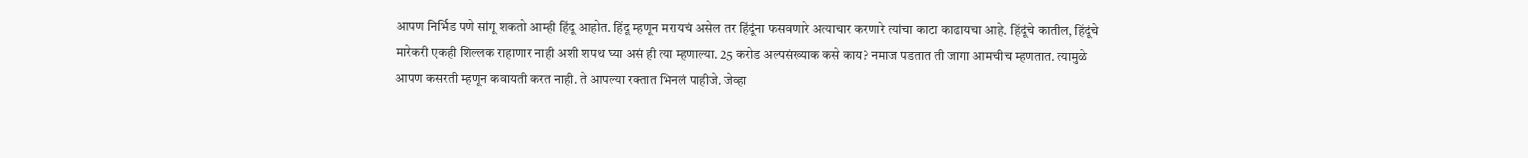आपण निर्भिड पणे सांगू शकतो आम्ही हिंदू आहोत. हिंदू म्हणून मरायचं असेल तर हिंदूंना फसवणारे अत्याचार करणारे त्यांचा काटा काढायचा आहे. हिंदूंचे कातील, हिंदूंचे मारेकरी एकही शिल्लक राहाणार नाही अशी शपथ घ्या असं ही त्या म्हणाल्या. 25 करोड अल्पसंख्याक कसे काय? नमाज पडतात ती जागा आमचीच म्हणतात. त्यामुळे आपण कसरती म्हणून कवायती करत नाही. ते आपल्या रक्तात भिनलं पाहीजे. जेव्हा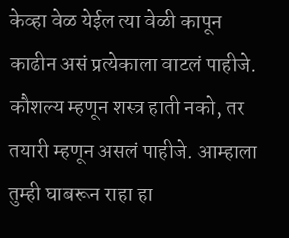केव्हा वेळ येईल त्या वेळी कापून काढीन असं प्रत्येकाला वाटलं पाहीजे. कौशल्य म्हणून शस्त्र हाती नको, तर तयारी म्हणून असलं पाहीजे. आम्हाला तुम्ही घाबरून राहा हा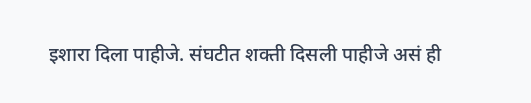इशारा दिला पाहीजे. संघटीत शक्ती दिसली पाहीजे असं ही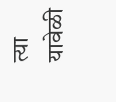त्या यावेळी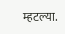म्हटल्या.